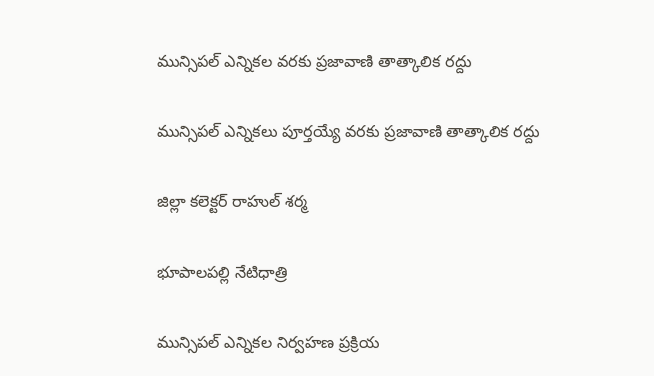మున్సిపల్ ఎన్నికల వరకు ప్రజావాణి తాత్కాలిక రద్దు

మున్సిపల్ ఎన్నికలు పూర్తయ్యే వరకు ప్రజావాణి తాత్కాలిక రద్దు

జిల్లా కలెక్టర్ రాహుల్ శర్మ

భూపాలపల్లి నేటిధాత్రి

మున్సిపల్ ఎన్నికల నిర్వహణ ప్రక్రియ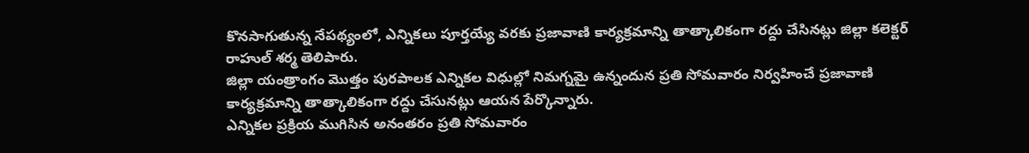కొనసాగుతున్న నేపథ్యంలో, ఎన్నికలు పూర్తయ్యే వరకు ప్రజావాణి కార్యక్రమాన్ని తాత్కాలికంగా రద్దు చేసినట్లు జిల్లా కలెక్టర్ రాహుల్ శర్మ తెలిపారు.
జిల్లా యంత్రాంగం మొత్తం పురపాలక ఎన్నికల విధుల్లో నిమగ్నమై ఉన్నందున ప్రతి సోమవారం నిర్వహించే ప్రజావాణి కార్యక్రమాన్ని తాత్కాలికంగా రద్దు చేసునట్లు ఆయన పేర్కొన్నారు.
ఎన్నికల ప్రక్రియ ముగిసిన అనంతరం ప్రతి సోమవారం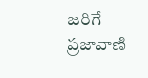జరిగే ప్రజావాణి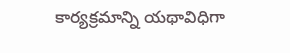కార్యక్రమాన్ని యథావిధిగా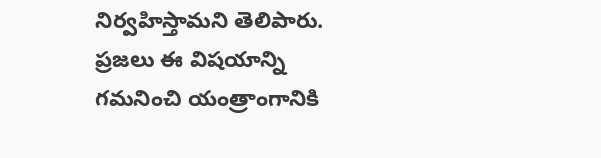నిర్వహిస్తామని తెలిపారు. ప్రజలు ఈ విషయాన్ని గమనించి యంత్రాంగానికి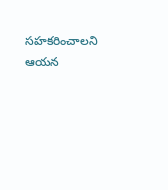సహకరించాలని ఆయన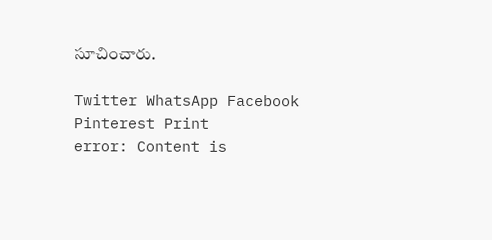సూచించారు.

Twitter WhatsApp Facebook Pinterest Print
error: Content is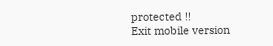protected !!
Exit mobile version